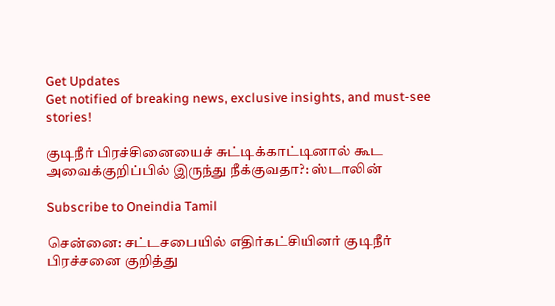Get Updates
Get notified of breaking news, exclusive insights, and must-see stories!

குடிநீர் பிரச்சினையைச் சுட்டிக்காட்டினால் கூட அவைக்குறிப்பில் இருந்து நீக்குவதா?: ஸ்டாலின்

Subscribe to Oneindia Tamil

சென்னை: சட்டசபையில் எதிர்கட்சியினர் குடிநீர் பிரச்சனை குறித்து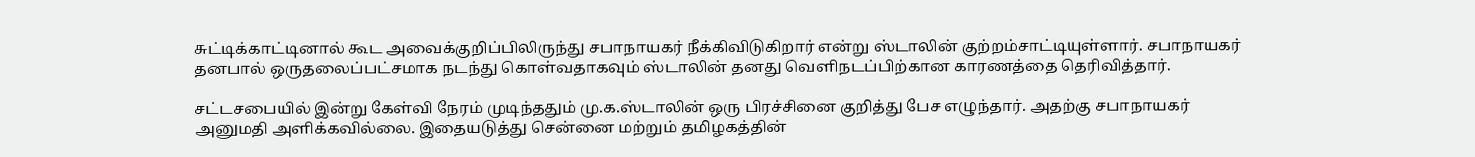சுட்டிக்காட்டினால் கூட அவைக்குறிப்பிலிருந்து சபாநாயகர் நீக்கிவிடுகிறார் என்று ஸ்டாலின் குற்றம்சாட்டியுள்ளார். சபாநாயகர் தனபால் ஒருதலைப்பட்சமாக நடந்து கொள்வதாகவும் ஸ்டாலின் தனது வெளிநடப்பிற்கான காரணத்தை தெரிவித்தார்.

சட்டசபையில் இன்று கேள்வி நேரம் முடிந்ததும் மு.க.ஸ்டாலின் ஒரு பிரச்சினை குறித்து பேச எழுந்தார். அதற்கு சபாநாயகர் அனுமதி அளிக்கவில்லை. இதையடுத்து சென்னை மற்றும் தமிழகத்தின்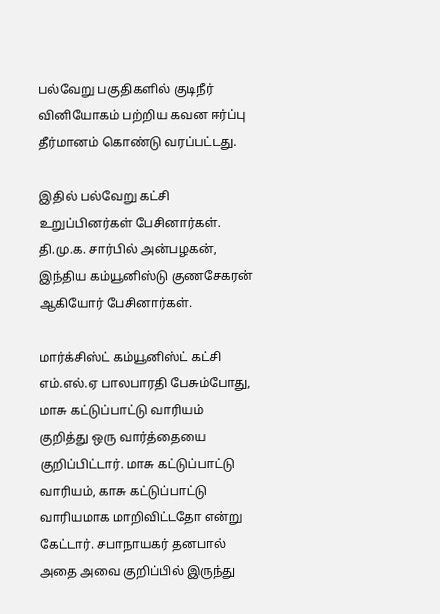பல்வேறு பகுதிகளில் குடிநீர் வினியோகம் பற்றிய கவன ஈர்ப்பு தீர்மானம் கொண்டு வரப்பட்டது.

இதில் பல்வேறு கட்சி உறுப்பினர்கள் பேசினார்கள். தி.மு.க. சார்பில் அன்பழகன், இந்திய கம்யூனிஸ்டு குணசேகரன் ஆகியோர் பேசினார்கள்.

மார்க்சிஸ்ட் கம்யூனிஸ்ட் கட்சி எம்.எல்.ஏ பாலபாரதி பேசும்போது, மாசு கட்டுப்பாட்டு வாரியம் குறித்து ஒரு வார்த்தையை குறிப்பிட்டார். மாசு கட்டுப்பாட்டு வாரியம், காசு கட்டுப்பாட்டு வாரியமாக மாறிவிட்டதோ என்று கேட்டார். சபாநாயகர் தனபால் அதை அவை குறிப்பில் இருந்து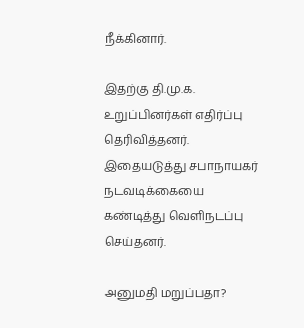நீக்கினார்.

இதற்கு தி.மு.க. உறுப்பினர்கள் எதிர்ப்பு தெரிவித்தனர். இதையடுத்து சபாநாயகர் நடவடிக்கையை கண்டித்து வெளிநடப்பு செய்தனர்.

அனுமதி மறுப்பதா?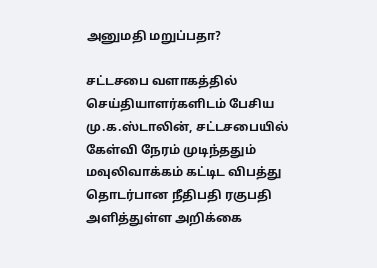அனுமதி மறுப்பதா?

சட்டசபை வளாகத்தில் செய்தியாளர்களிடம் பேசிய மு.க.ஸ்டாலின், சட்டசபையில் கேள்வி நேரம் முடிந்ததும் மவுலிவாக்கம் கட்டிட விபத்து தொடர்பான நீதிபதி ரகுபதி அளித்துள்ள அறிக்கை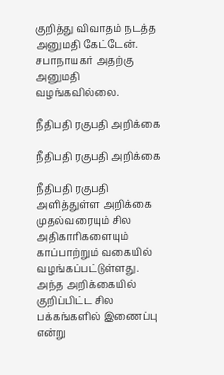குறித்து விவாதம் நடத்த அனுமதி கேட்டேன். சபாநாயகர் அதற்கு அனுமதி வழங்கவில்லை.

நீதிபதி ரகுபதி அறிக்கை

நீதிபதி ரகுபதி அறிக்கை

நீதிபதி ரகுபதி அளித்துள்ள அறிக்கை முதல்வரையும் சில அதிகாரிகளையும் காப்பாற்றும் வகையில் வழங்கப்பட்டுள்ளது. அந்த அறிக்கையில் குறிப்பிட்ட சில பக்கங்களில் இணைப்பு என்று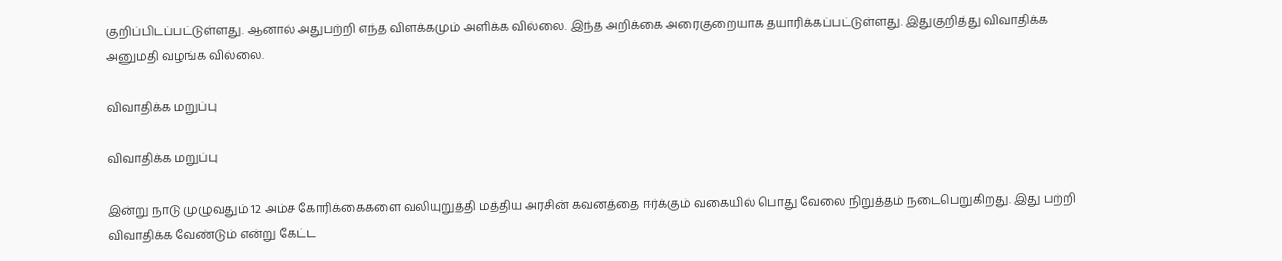குறிப்பிடப்பட்டுள்ளது. ஆனால் அதுபற்றி எந்த விளக்கமும் அளிக்க வில்லை. இந்த அறிக்கை அரைகுறையாக தயாரிக்கப்பட்டுள்ளது. இதுகுறித்து விவாதிக்க அனுமதி வழங்க வில்லை.

விவாதிக்க மறுப்பு

விவாதிக்க மறுப்பு

இன்று நாடு முழுவதும் 12 அம்ச கோரிக்கைகளை வலியுறுத்தி மத்திய அரசின் கவனத்தை ஈர்க்கும் வகையில் பொது வேலை நிறுத்தம் நடைபெறுகிறது. இது பற்றி விவாதிக்க வேண்டும் என்று கேட்ட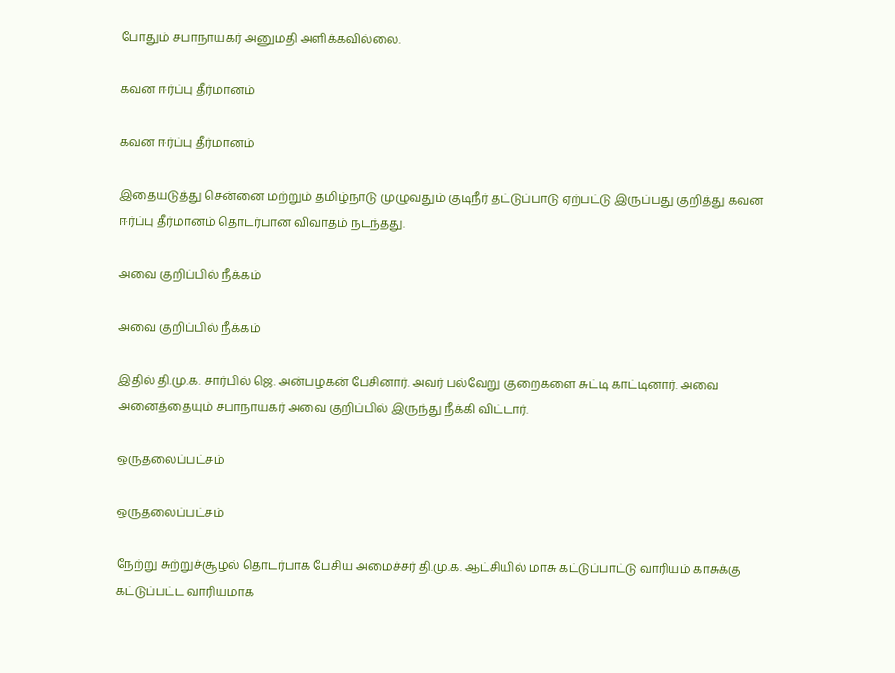போதும் சபாநாயகர் அனுமதி அளிக்கவில்லை.

கவன ஈர்ப்பு தீர்மானம்

கவன ஈர்ப்பு தீர்மானம்

இதையடுத்து சென்னை மற்றும் தமிழ்நாடு முழுவதும் குடிநீர் தட்டுப்பாடு ஏற்பட்டு இருப்பது குறித்து கவன ஈர்ப்பு தீர்மானம் தொடர்பான விவாதம் நடந்தது.

அவை குறிப்பில் நீக்கம்

அவை குறிப்பில் நீக்கம்

இதில் தி.மு.க. சார்பில் ஜெ. அன்பழகன் பேசினார். அவர் பல்வேறு குறைகளை சுட்டி காட்டினார். அவை அனைத்தையும் சபாநாயகர் அவை குறிப்பில் இருந்து நீக்கி விட்டார்.

ஒருதலைப்பட்சம்

ஒருதலைப்பட்சம்

நேற்று சுற்றுச்சூழல் தொடர்பாக பேசிய அமைச்சர் தி.மு.க. ஆட்சியில் மாசு கட்டுப்பாட்டு வாரியம் காசுக்கு கட்டுப்பட்ட வாரியமாக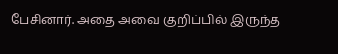பேசினார். அதை அவை குறிப்பில் இருந்த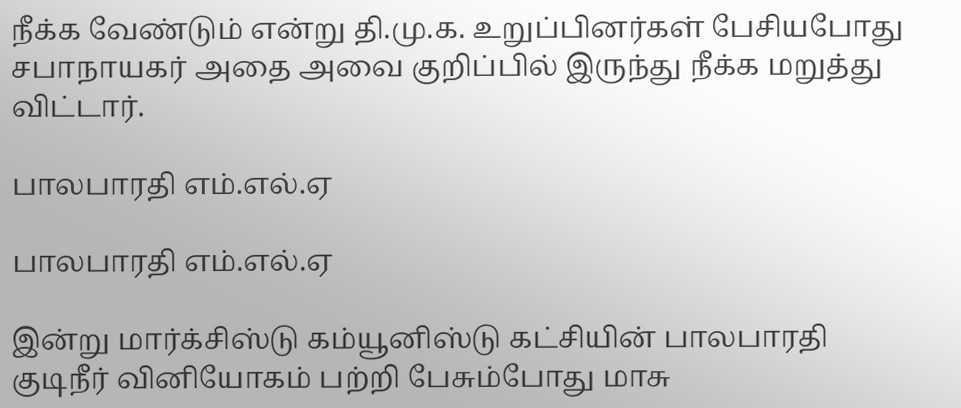நீக்க வேண்டும் என்று தி.மு.க. உறுப்பினர்கள் பேசியபோது சபாநாயகர் அதை அவை குறிப்பில் இருந்து நீக்க மறுத்து விட்டார்.

பாலபாரதி எம்.எல்.ஏ

பாலபாரதி எம்.எல்.ஏ

இன்று மார்க்சிஸ்டு கம்யூனிஸ்டு கட்சியின் பாலபாரதி குடிநீர் வினியோகம் பற்றி பேசும்போது மாசு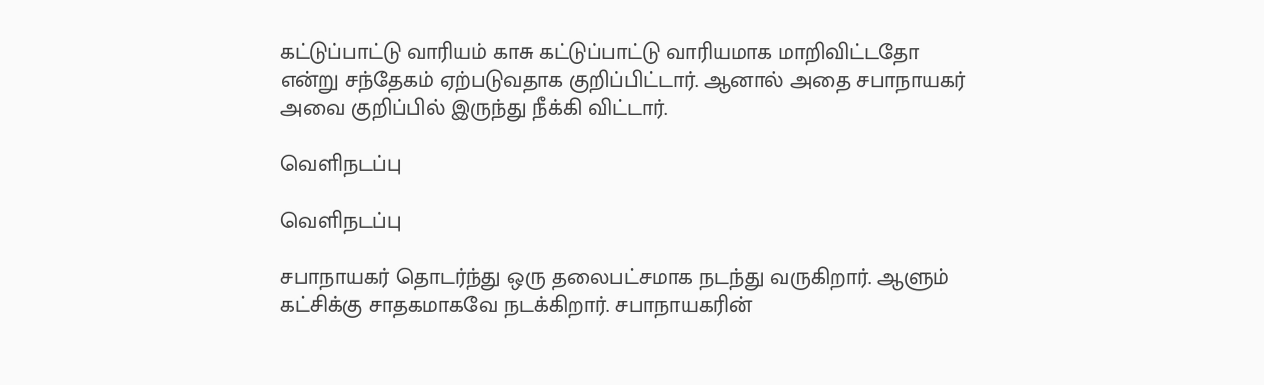கட்டுப்பாட்டு வாரியம் காசு கட்டுப்பாட்டு வாரியமாக மாறிவிட்டதோ என்று சந்தேகம் ஏற்படுவதாக குறிப்பிட்டார். ஆனால் அதை சபாநாயகர் அவை குறிப்பில் இருந்து நீக்கி விட்டார்.

வெளிநடப்பு

வெளிநடப்பு

சபாநாயகர் தொடர்ந்து ஒரு தலைபட்சமாக நடந்து வருகிறார். ஆளும் கட்சிக்கு சாதகமாகவே நடக்கிறார். சபாநாயகரின்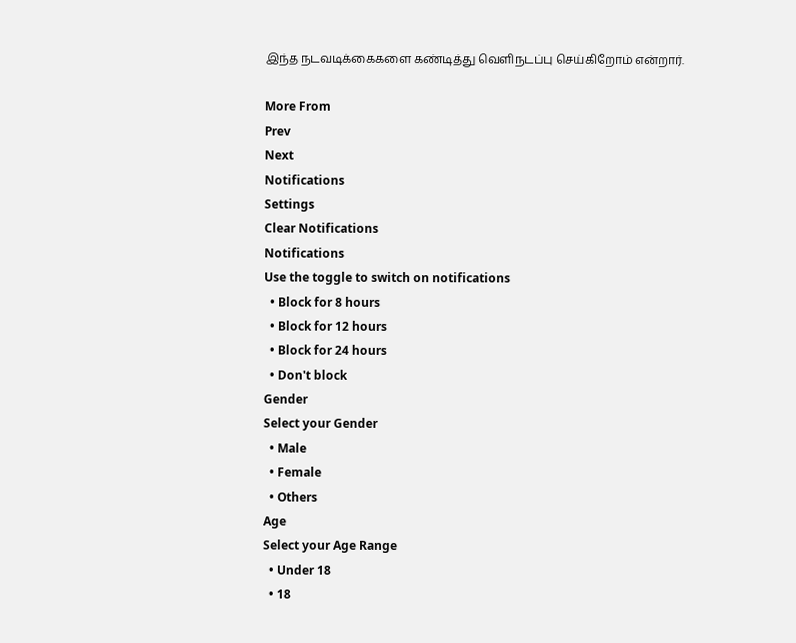இந்த நடவடிக்கைகளை கண்டித்து வெளிநடப்பு செய்கிறோம் என்றார்.

More From
Prev
Next
Notifications
Settings
Clear Notifications
Notifications
Use the toggle to switch on notifications
  • Block for 8 hours
  • Block for 12 hours
  • Block for 24 hours
  • Don't block
Gender
Select your Gender
  • Male
  • Female
  • Others
Age
Select your Age Range
  • Under 18
  • 18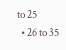to 25
  • 26 to 35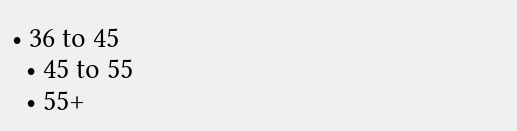• 36 to 45
  • 45 to 55
  • 55+